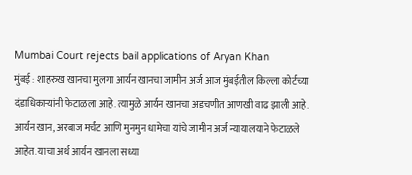Mumbai Court rejects bail applications of Aryan Khan
मुंबई : शाहरुख खानचा मुलगा आर्यन खानचा जामीन अर्ज आज मुंबईतील किल्ला कोर्टच्या दंडाधिकाऱ्यांनी फेटाळला आहे. त्यामुळे आर्यन खानचा अडचणीत आणखी वाढ झाली आहे. आर्यन खान, अरबाज मर्चंट आणि मुनमुन धामेचा यांचे जामीन अर्ज न्यायालयाने फेटाळले आहेत. याचा अर्थ आर्यन खानला सध्या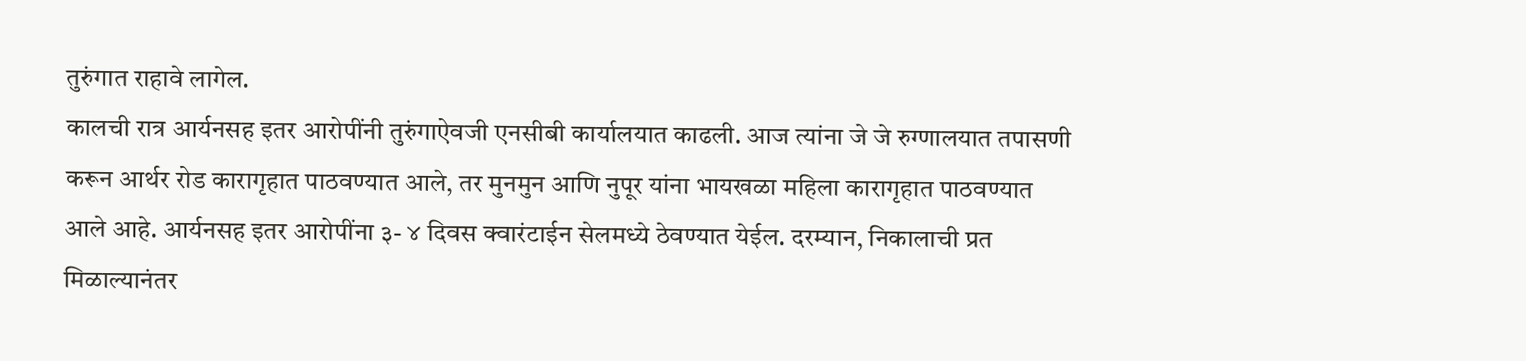तुरुंगात राहावे लागेल.
कालची रात्र आर्यनसह इतर आरोपींनी तुरुंगाऐवजी एनसीबी कार्यालयात काढली. आज त्यांना जे जे रुग्णालयात तपासणी करून आर्थर रोड कारागृहात पाठवण्यात आले, तर मुनमुन आणि नुपूर यांना भायखळा महिला कारागृहात पाठवण्यात आले आहे. आर्यनसह इतर आरोपींना ३- ४ दिवस क्वारंटाईन सेलमध्ये ठेवण्यात येईल. दरम्यान, निकालाची प्रत मिळाल्यानंतर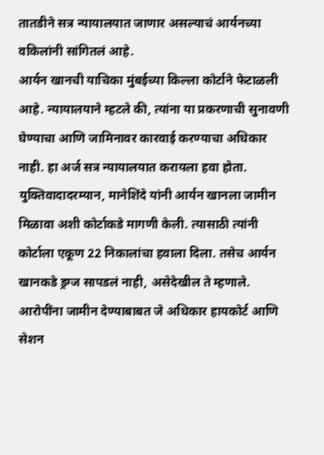तातडीने सत्र न्यायालयात जाणार असल्याचं आर्यनच्या वकिलांनी सांगितलं आहे.
आर्यन खानची याचिका मुंबईच्या किल्ला कोर्टाने फेटाळली आहे. न्यायालयाने म्हटले की, त्यांना या प्रकरणाची सुनावणी घेण्याचा आणि जामिनावर कारवाई करण्याचा अधिकार नाही. हा अर्ज सत्र न्यायालयात करायला हवा होता. युक्तिवादादरम्यान, मानेशिंदे यांनी आर्यन खानला जामीन मिळावा अशी कोर्टाकडे मागणी केली. त्यासाठी त्यांनी कोर्टाला एकूण 22 निकालांचा हवाला दिला. तसेच आर्यन खानकडे ड्रग्ज सापडलं नाही, असेदेखील ते म्हणाले. आरोपींना जामीन देण्याबाबत जे अधिकार हायकोर्ट आणि सेशन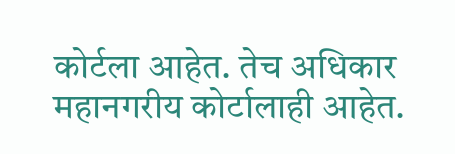कोर्टला आहेत. तेच अधिकार महानगरीय कोर्टालाही आहेत.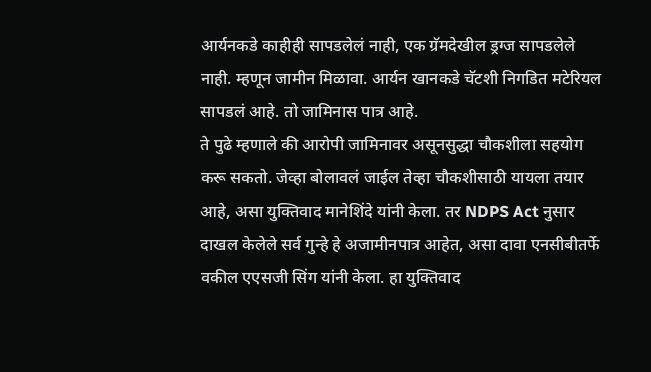आर्यनकडे काहीही सापडलेलं नाही, एक ग्रॅमदेखील ड्रग्ज सापडलेले नाही. म्हणून जामीन मिळावा. आर्यन खानकडे चॅटशी निगडित मटेरियल सापडलं आहे. तो जामिनास पात्र आहे.
ते पुढे म्हणाले की आरोपी जामिनावर असूनसुद्धा चौकशीला सहयोग करू सकतो. जेव्हा बोलावलं जाईल तेव्हा चौकशीसाठी यायला तयार आहे, असा युक्तिवाद मानेशिंदे यांनी केला. तर NDPS Act नुसार दाखल केलेले सर्व गुन्हे हे अजामीनपात्र आहेत, असा दावा एनसीबीतर्फे वकील एएसजी सिंग यांनी केला. हा युक्तिवाद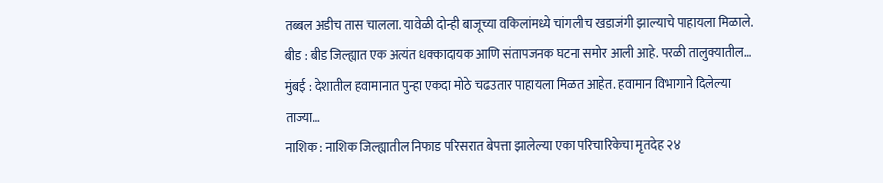तब्बल अडीच तास चालला. यावेळी दोन्ही बाजूच्या वकिलांमध्ये चांगलीच खडाजंगी झाल्याचे पाहायला मिळाले.
बीड : बीड जिल्ह्यात एक अत्यंत धक्कादायक आणि संतापजनक घटना समोर आली आहे. परळी तालुक्यातील…
मुंबई : देशातील हवामानात पुन्हा एकदा मोठे चढउतार पाहायला मिळत आहेत. हवामान विभागाने दिलेल्या ताज्या…
नाशिक : नाशिक जिल्ह्यातील निफाड परिसरात बेपत्ता झालेल्या एका परिचारिकेचा मृतदेह २४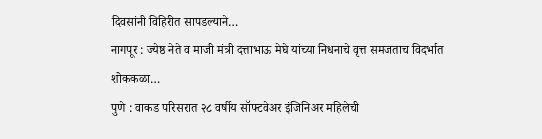दिवसांनी विहिरीत सापडल्याने…
नागपूर : ज्येष्ठ नेते व माजी मंत्री दत्ताभाऊ मेघे यांच्या निधनाचे वृत्त समजताच विदर्भात शोककळा…
पुणे : वाकड परिसरात २८ वर्षीय सॉफ्टवेअर इंजिनिअर महिलेची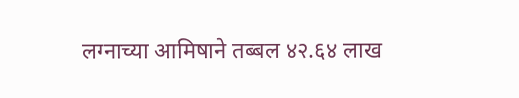लग्नाच्या आमिषाने तब्बल ४२.६४ लाख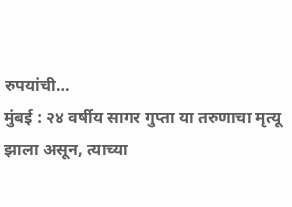रुपयांची…
मुंबई : २४ वर्षीय सागर गुप्ता या तरुणाचा मृत्यू झाला असून, त्याच्या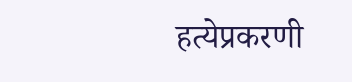हत्येप्रकरणी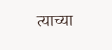त्याच्या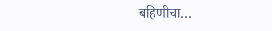बहिणीचा…